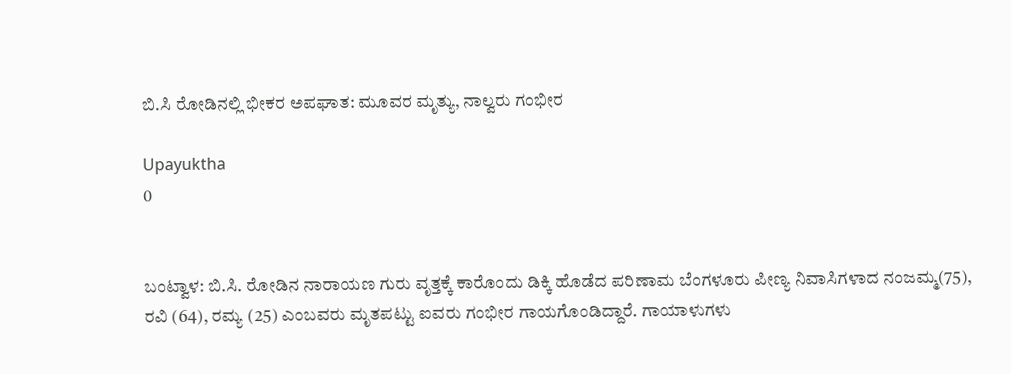ಬಿ.ಸಿ ರೋಡಿನಲ್ಲಿ ಭೀಕರ ಅಪಘಾತ: ಮೂವರ ಮೃತ್ಯು, ನಾಲ್ವರು ಗಂಭೀರ

Upayuktha
0


ಬಂಟ್ವಾಳ: ಬಿ.ಸಿ. ರೋಡಿನ ನಾರಾಯಣ ಗುರು ವೃತ್ತಕ್ಕೆ ಕಾರೊಂದು ಡಿಕ್ಕಿ ಹೊಡೆದ‌ ಪರಿಣಾಮ ಬೆಂಗಳೂರು ಪೀಣ್ಯ ನಿವಾಸಿಗಳಾದ ನಂಜಮ್ಮ(75),  ರವಿ (64), ರಮ್ಯ (25) ಎಂಬವರು ಮೃತಪಟ್ಟು ಐವರು ಗಂಭೀರ ಗಾಯಗೊಂಡಿದ್ದಾರೆ. ಗಾಯಾಳುಗಳು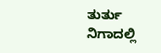ತುರ್ತು ನಿಗಾದಲ್ಲಿ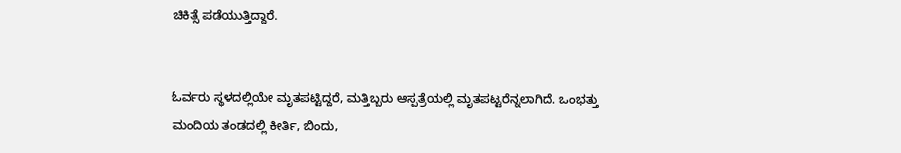ಚಿಕಿತ್ಸೆ ಪಡೆಯುತ್ತಿದ್ದಾರೆ.


ಓರ್ವರು ಸ್ಥಳದಲ್ಲಿಯೇ ಮೃತಪಟ್ಟಿದ್ದರೆ, ಮತ್ತಿಬ್ಬರು ಆಸ್ಪತ್ರೆಯಲ್ಲಿ ಮೃತಪಟ್ಟರೆನ್ನಲಾಗಿದೆ. ಒಂಭತ್ತು ಮಂದಿಯ ತಂಡದಲ್ಲಿ ಕೀರ್ತಿ, ಬಿಂದು,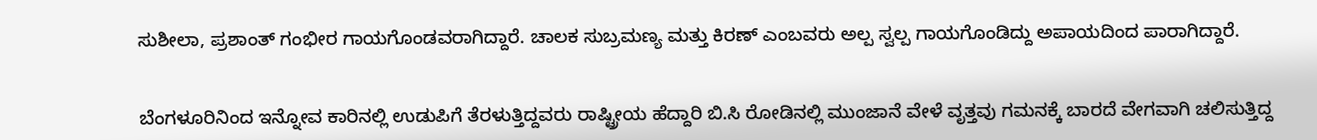ಸುಶೀಲಾ, ಪ್ರಶಾಂತ್ ಗಂಭೀರ ಗಾಯಗೊಂಡವರಾಗಿದ್ದಾರೆ. ಚಾಲಕ ಸುಬ್ರಮಣ್ಯ ಮತ್ತು ಕಿರಣ್ ಎಂಬವರು‌ ಅಲ್ಪ ಸ್ವಲ್ಪ ಗಾಯಗೊಂಡಿದ್ದು ಅಪಾಯದಿಂದ‌ ಪಾರಾಗಿದ್ದಾರೆ.


ಬೆಂಗಳೂರಿನಿಂದ ಇನ್ನೋವ ಕಾರಿನಲ್ಲಿ‌ ಉಡುಪಿಗೆ ತೆರಳುತ್ತಿದ್ದವರು ರಾಷ್ಟ್ರೀಯ ಹೆದ್ದಾರಿ ಬಿ.ಸಿ ರೋಡಿನಲ್ಲಿ ಮುಂಜಾನೆ ವೇಳೆ ವೃತ್ತವು ಗಮನಕ್ಕೆ ಬಾರದೆ‌ ವೇಗವಾಗಿ ಚಲಿಸುತ್ತಿದ್ದ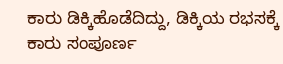ಕಾರು ಡಿಕ್ಕಿಹೊಡೆದಿದ್ದು, ಡಿಕ್ಕಿಯ ರಭಸಕ್ಕೆ ಕಾರು ಸಂಪೂರ್ಣ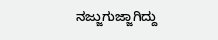ನಜ್ಜುಗುಜ್ಜಾಗಿದ್ದು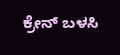ಕ್ರೇನ್ ಬಳಸಿ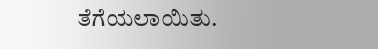ತೆಗೆಯಲಾಯಿತು.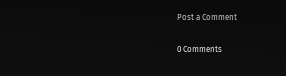Post a Comment

0 Comments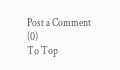Post a Comment (0)
To Top